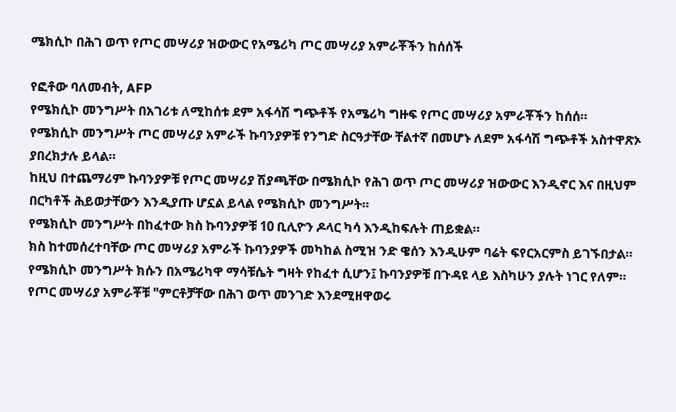ሜክሲኮ በሕገ ወጥ የጦር መሣሪያ ዝውውር የአሜሪካ ጦር መሣሪያ አምራቾችን ከሰሰች

የፎቶው ባለመብት, AFP
የሜክሲኮ መንግሥት በአገሪቱ ለሚከሰቱ ደም አፋሳሽ ግጭቶች የአሜሪካ ግዙፍ የጦር መሣሪያ አምራቾችን ከሰሰ።
የሜክሲኮ መንግሥት ጦር መሣሪያ አምራች ኩባንያዎቹ የንግድ ስርዓታቸው ቸልተኛ በመሆኑ ለደም አፋሳሽ ግጭቶች አስተዋጽኦ ያበረክታሉ ይላል።
ከዚህ በተጨማሪም ኩባንያዎቹ የጦር መሣሪያ ሽያጫቸው በሜክሲኮ የሕገ ወጥ ጦር መሣሪያ ዝውውር እንዲኖር እና በዚህም በርካቶች ሕይወታቸውን እንዲያጡ ሆኗል ይላል የሜክሲኮ መንግሥት።
የሜክሲኮ መንግሥት በከፈተው ክስ ኩባንያዎቹ 10 ቢሊዮን ዶላር ካሳ እንዲከፍሉት ጠይቋል።
ክስ ከተመሰረተባቸው ጦር መሣሪያ አምራች ኩባንያዎች መካከል ስሚዝ ንድ ዌሰን እንዲሁም ባሬት ፍየርአርምስ ይገኙበታል።
የሜክሲኮ መንግሥት ክሱን በአሜሪካዋ ማሳቹሴት ግዛት የከፈተ ሲሆን፤ ኩባንያዎቹ በጉዳዩ ላይ እስካሁን ያሉት ነገር የለም።
የጦር መሣሪያ አምራቾቹ "ምርቶቻቸው በሕገ ወጥ መንገድ እንደሚዘዋወሩ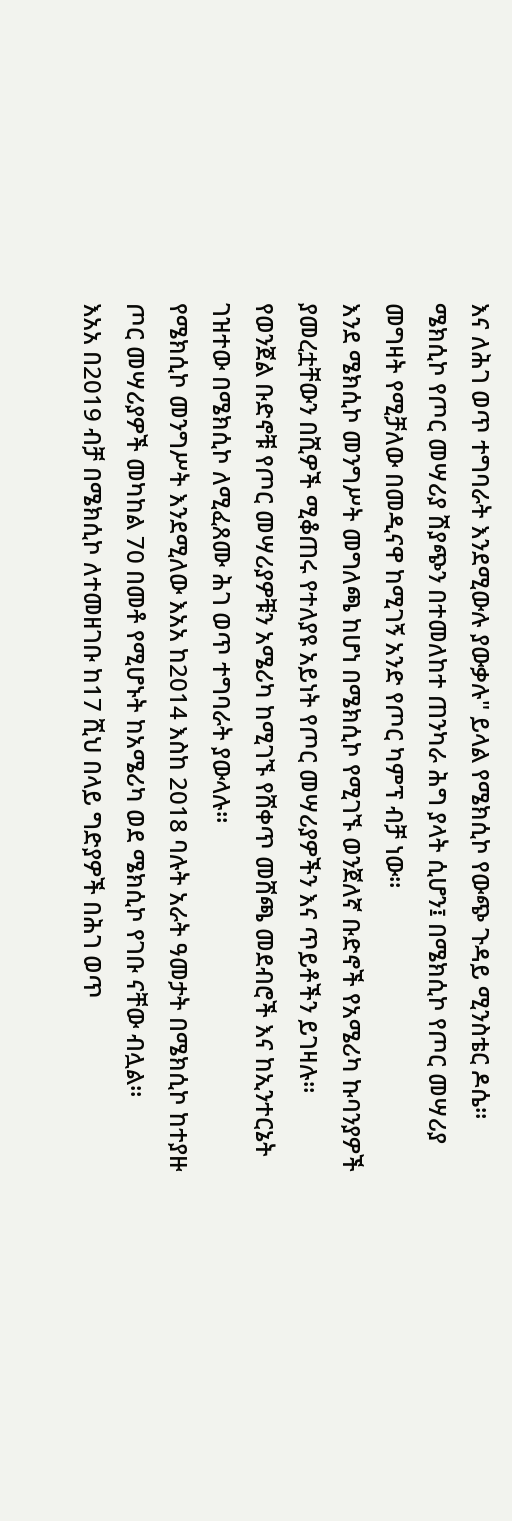እና ለሕገ ወጥ ተግባራት እንደሚውሉ ያውቃሉ" ይላል የሜክሲኮ የውጭ ጉዳይ ሚንስቴር ዶሴ።
ሜክሲኮ የጦር መሣሪያ ሽያጭን በተመለከተ ጠንካራ ሕግ ያላት ሲሆን፤ በሜክሲኮ የጦር መሣሪያ መግዛት የሚቻለው በመዲናዋ ከሚገኝ አንድ የጦር ካምፕ ብቻ ነው።
እንደ ሜክሲኮ መንግሥት መግለጫ ከሆነ በሜክሲኮ የሚገኙ ወንጀለኛ ቡድኖች የአሜሪካ ኩባንያዎች ያመረቷቸውን በሺዎች ሚቆጠሩ የተለያዩ አይነት የጦር መሣሪያዎችን እና ጥይቶችን ይገዛሉ።
የወንጀል ቡድኖቹ የጦር መሣሪያዎቹን አሜሪካ ከሚገኙ የሸቀጥ መሸጫ መደብሮች እና ከኢንተርኔት ገዝተው በሜክሲኮ ለሚፈጸሙ ሕገ ወጥ ተግባራት ያውላሉ።
የሜክሲኮ መንግሥት እንደሚለው እአአ ከ2014 እስከ 2018 ባሉት አራት ዓመታት በሜክሲኮ ከተያዙ ጦር መሣሪያዎች መካከል 70 በመቶ የሚሆኑት ከአሜሪካ ወደ ሜክሲኮ የገቡ ናቸው ብሏል።
እአአ በ2019 ብቻ በሜክሲኮ ለተመዘገቡ ከ17 ሺህ በላይ ግድያዎች በሕገ ወጥ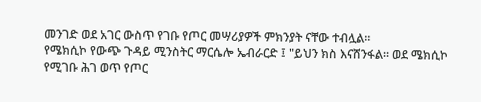መንገድ ወደ አገር ውስጥ የገቡ የጦር መሣሪያዎች ምክንያት ናቸው ተብሏል።
የሜክሲኮ የውጭ ጉዳይ ሚንስትር ማርሴሎ ኤብራርድ ፤ "ይህን ክስ እናሸንፋል። ወደ ሜክሲኮ የሚገቡ ሕገ ወጥ የጦር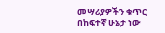መሣሪያዎችን ቁጥር በከፍተኛ ሁኔታ ነው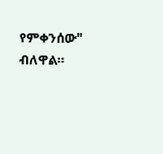የምቀንሰው" ብለዋል።